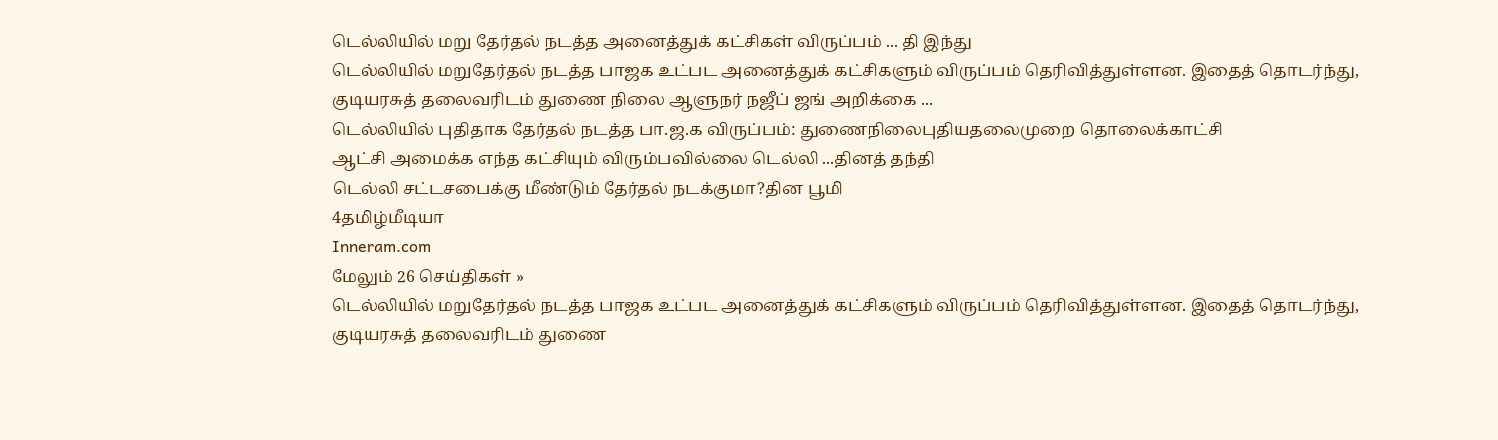டெல்லியில் மறு தேர்தல் நடத்த அனைத்துக் கட்சிகள் விருப்பம் ... தி இந்து
டெல்லியில் மறுதேர்தல் நடத்த பாஜக உட்பட அனைத்துக் கட்சிகளும் விருப்பம் தெரிவித்துள்ளன. இதைத் தொடர்ந்து, குடியரசுத் தலைவரிடம் துணை நிலை ஆளுநர் நஜீப் ஜங் அறிக்கை ...
டெல்லியில் புதிதாக தேர்தல் நடத்த பா.ஜ.க விருப்பம்: துணைநிலைபுதியதலைமுறை தொலைக்காட்சி
ஆட்சி அமைக்க எந்த கட்சியும் விரும்பவில்லை டெல்லி ...தினத் தந்தி
டெல்லி சட்டசபைக்கு மீண்டும் தேர்தல் நடக்குமா?தின பூமி
4தமிழ்மீடியா
Inneram.com
மேலும் 26 செய்திகள் »
டெல்லியில் மறுதேர்தல் நடத்த பாஜக உட்பட அனைத்துக் கட்சிகளும் விருப்பம் தெரிவித்துள்ளன. இதைத் தொடர்ந்து, குடியரசுத் தலைவரிடம் துணை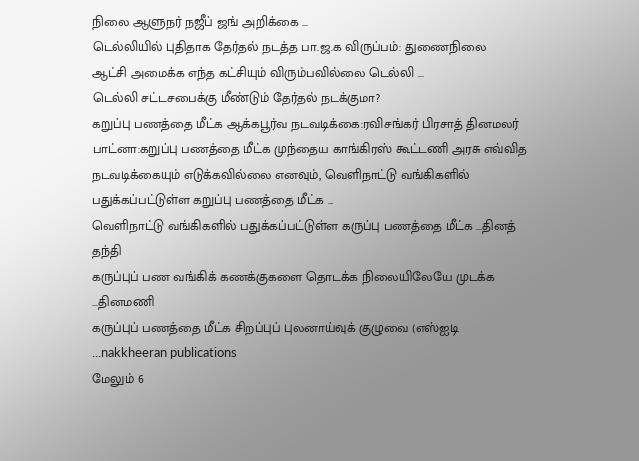நிலை ஆளுநர் நஜீப் ஜங் அறிக்கை ...
டெல்லியில் புதிதாக தேர்தல் நடத்த பா.ஜ.க விருப்பம்: துணைநிலை
ஆட்சி அமைக்க எந்த கட்சியும் விரும்பவில்லை டெல்லி ...
டெல்லி சட்டசபைக்கு மீண்டும் தேர்தல் நடக்குமா?
கறுப்பு பணத்தை மீட்க ஆக்கபூர்வ நடவடிக்கை:ரவிசங்கர் பிரசாத் தினமலர்
பாட்னா:கறுப்பு பணத்தை மீட்க முந்தைய காங்கிரஸ் கூட்டணி அரசு எவ்வித நடவடிக்கையும் எடுக்கவில்லை எனவும், வெளிநாட்டு வங்கிகளில் பதுக்கப்பட்டுள்ள கறுப்பு பணத்தை மீட்க ...
வெளிநாட்டு வங்கிகளில் பதுக்கப்பட்டுள்ள கருப்பு பணத்தை மீட்க ...தினத் தந்தி
கருப்புப் பண வங்கிக் கணக்குகளை தொடக்க நிலையிலேயே முடக்க ...தினமணி
கருப்புப் பணத்தை மீட்க சிறப்புப் புலனாய்வுக் குழுவை (எஸ்ஐடி ...nakkheeran publications
மேலும் 6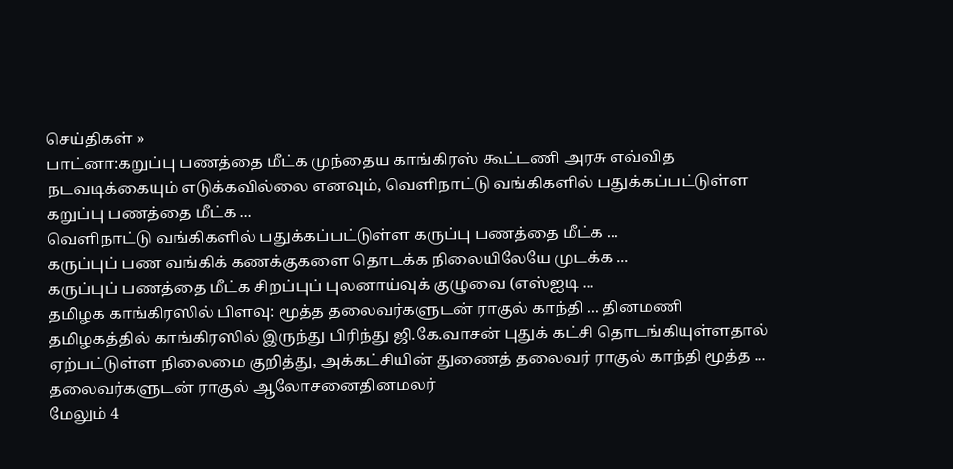செய்திகள் »
பாட்னா:கறுப்பு பணத்தை மீட்க முந்தைய காங்கிரஸ் கூட்டணி அரசு எவ்வித நடவடிக்கையும் எடுக்கவில்லை எனவும், வெளிநாட்டு வங்கிகளில் பதுக்கப்பட்டுள்ள கறுப்பு பணத்தை மீட்க ...
வெளிநாட்டு வங்கிகளில் பதுக்கப்பட்டுள்ள கருப்பு பணத்தை மீட்க ...
கருப்புப் பண வங்கிக் கணக்குகளை தொடக்க நிலையிலேயே முடக்க ...
கருப்புப் பணத்தை மீட்க சிறப்புப் புலனாய்வுக் குழுவை (எஸ்ஐடி ...
தமிழக காங்கிரஸில் பிளவு: மூத்த தலைவர்களுடன் ராகுல் காந்தி ... தினமணி
தமிழகத்தில் காங்கிரஸில் இருந்து பிரிந்து ஜி.கே.வாசன் புதுக் கட்சி தொடங்கியுள்ளதால் ஏற்பட்டுள்ள நிலைமை குறித்து, அக்கட்சியின் துணைத் தலைவர் ராகுல் காந்தி மூத்த ...
தலைவர்களுடன் ராகுல் ஆலோசனைதினமலர்
மேலும் 4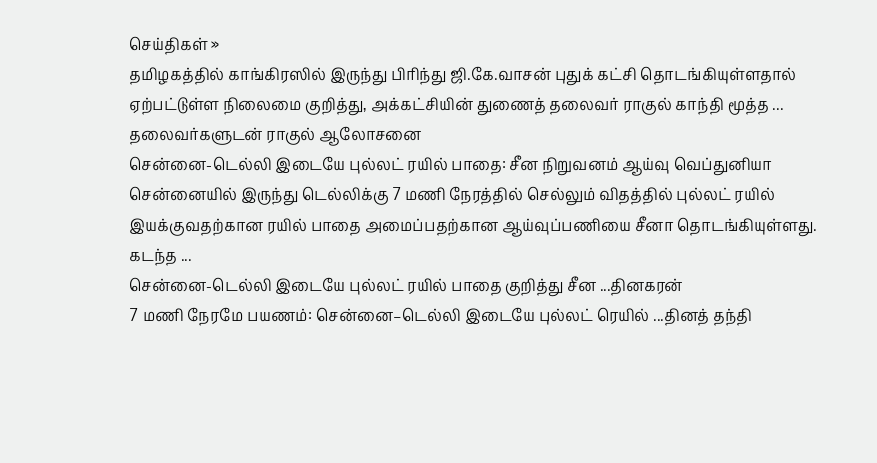செய்திகள் »
தமிழகத்தில் காங்கிரஸில் இருந்து பிரிந்து ஜி.கே.வாசன் புதுக் கட்சி தொடங்கியுள்ளதால் ஏற்பட்டுள்ள நிலைமை குறித்து, அக்கட்சியின் துணைத் தலைவர் ராகுல் காந்தி மூத்த ...
தலைவர்களுடன் ராகுல் ஆலோசனை
சென்னை-டெல்லி இடையே புல்லட் ரயில் பாதை: சீன நிறுவனம் ஆய்வு வெப்துனியா
சென்னையில் இருந்து டெல்லிக்கு 7 மணி நேரத்தில் செல்லும் விதத்தில் புல்லட் ரயில் இயக்குவதற்கான ரயில் பாதை அமைப்பதற்கான ஆய்வுப்பணியை சீனா தொடங்கியுள்ளது. கடந்த ...
சென்னை-டெல்லி இடையே புல்லட் ரயில் பாதை குறித்து சீன ...தினகரன்
7 மணி நேரமே பயணம்: சென்னை–டெல்லி இடையே புல்லட் ரெயில் ...தினத் தந்தி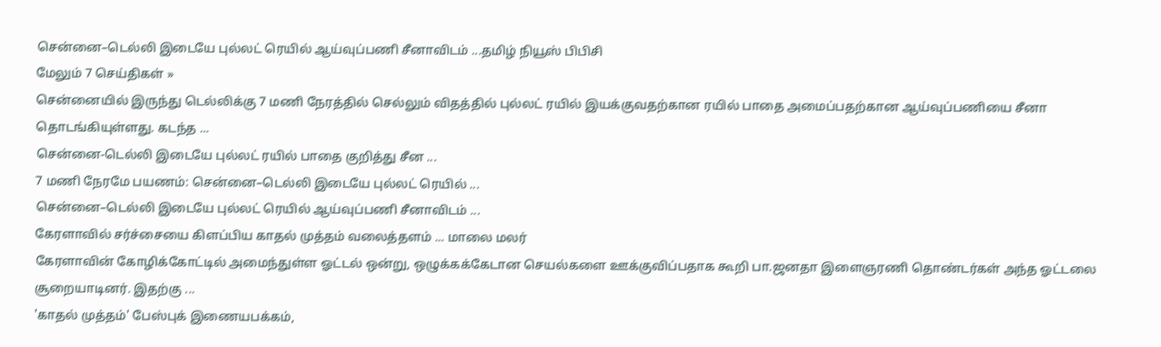சென்னை–டெல்லி இடையே புல்லட் ரெயில் ஆய்வுப்பணி சீனாவிடம் ...தமிழ் நியூஸ் பிபிசி
மேலும் 7 செய்திகள் »
சென்னையில் இருந்து டெல்லிக்கு 7 மணி நேரத்தில் செல்லும் விதத்தில் புல்லட் ரயில் இயக்குவதற்கான ரயில் பாதை அமைப்பதற்கான ஆய்வுப்பணியை சீனா தொடங்கியுள்ளது. கடந்த ...
சென்னை-டெல்லி இடையே புல்லட் ரயில் பாதை குறித்து சீன ...
7 மணி நேரமே பயணம்: சென்னை–டெல்லி இடையே புல்லட் ரெயில் ...
சென்னை–டெல்லி இடையே புல்லட் ரெயில் ஆய்வுப்பணி சீனாவிடம் ...
கேரளாவில் சர்ச்சையை கிளப்பிய காதல் முத்தம் வலைத்தளம் ... மாலை மலர்
கேரளாவின் கோழிக்கோட்டில் அமைந்துள்ள ஓட்டல் ஒன்று, ஒழுக்கக்கேடான செயல்களை ஊக்குவிப்பதாக கூறி பா.ஜனதா இளைஞரணி தொண்டர்கள் அந்த ஓட்டலை சூறையாடினர். இதற்கு ...
'காதல் முத்தம்' பேஸ்புக் இணையபக்கம்,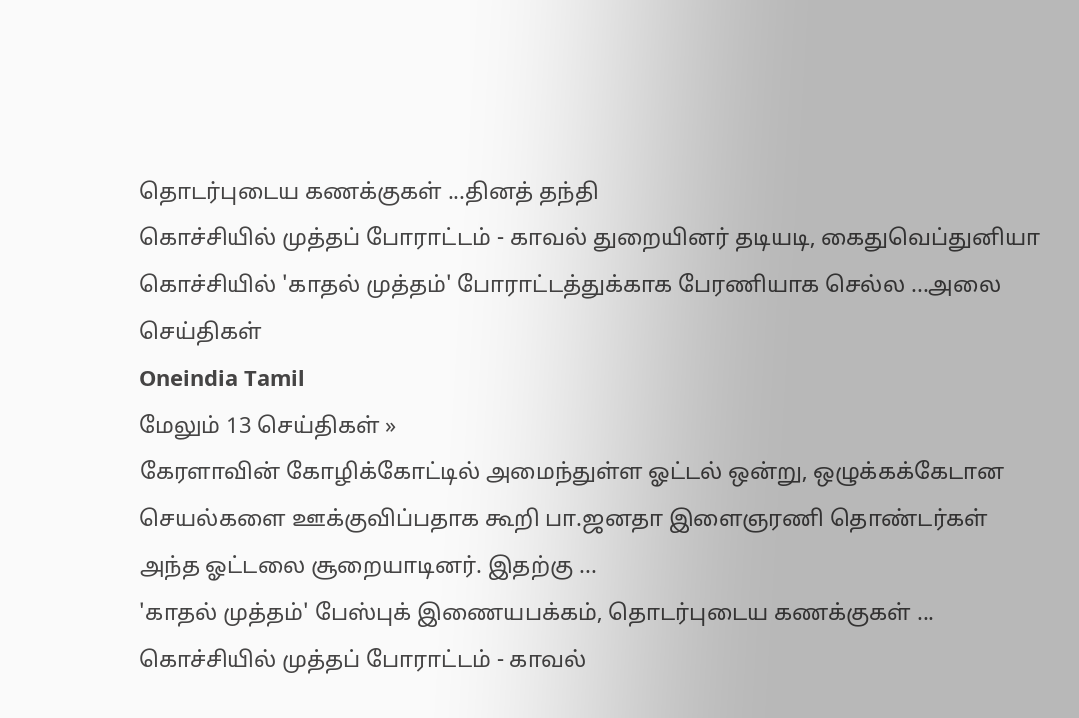தொடர்புடைய கணக்குகள் ...தினத் தந்தி
கொச்சியில் முத்தப் போராட்டம் - காவல் துறையினர் தடியடி, கைதுவெப்துனியா
கொச்சியில் 'காதல் முத்தம்' போராட்டத்துக்காக பேரணியாக செல்ல ...அலை செய்திகள்
Oneindia Tamil
மேலும் 13 செய்திகள் »
கேரளாவின் கோழிக்கோட்டில் அமைந்துள்ள ஓட்டல் ஒன்று, ஒழுக்கக்கேடான செயல்களை ஊக்குவிப்பதாக கூறி பா.ஜனதா இளைஞரணி தொண்டர்கள் அந்த ஓட்டலை சூறையாடினர். இதற்கு ...
'காதல் முத்தம்' பேஸ்புக் இணையபக்கம், தொடர்புடைய கணக்குகள் ...
கொச்சியில் முத்தப் போராட்டம் - காவல்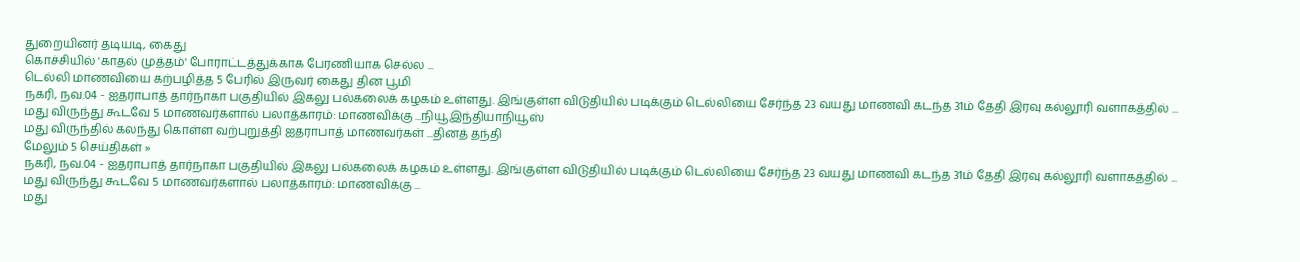துறையினர் தடியடி, கைது
கொச்சியில் 'காதல் முத்தம்' போராட்டத்துக்காக பேரணியாக செல்ல ...
டெல்லி மாணவியை கற்பழித்த 5 பேரில் இருவர் கைது தின பூமி
நகரி, நவ.04 - ஐதராபாத் தார்நாகா பகுதியில் இகலு பல்கலைக் கழகம் உள்ளது. இங்குள்ள விடுதியில் படிக்கும் டெல்லியை சேர்ந்த 23 வயது மாணவி கடந்த 31ம் தேதி இரவு கல்லூரி வளாகத்தில் ...
மது விருந்து கூடவே 5 மாணவர்களால் பலாத்காரம்: மாணவிக்கு ...நியூஇந்தியாநியூஸ்
மது விருந்தில் கலந்து கொள்ள வற்புறுத்தி ஐதராபாத் மாணவர்கள் ...தினத் தந்தி
மேலும் 5 செய்திகள் »
நகரி, நவ.04 - ஐதராபாத் தார்நாகா பகுதியில் இகலு பல்கலைக் கழகம் உள்ளது. இங்குள்ள விடுதியில் படிக்கும் டெல்லியை சேர்ந்த 23 வயது மாணவி கடந்த 31ம் தேதி இரவு கல்லூரி வளாகத்தில் ...
மது விருந்து கூடவே 5 மாணவர்களால் பலாத்காரம்: மாணவிக்கு ...
மது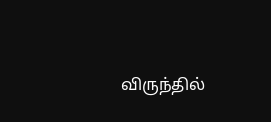விருந்தில்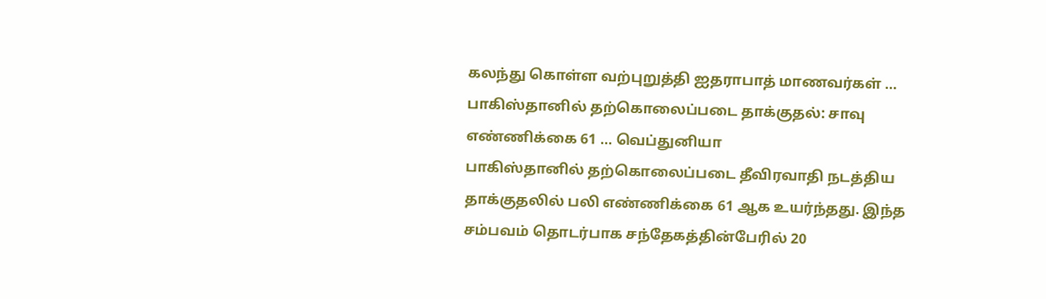கலந்து கொள்ள வற்புறுத்தி ஐதராபாத் மாணவர்கள் ...
பாகிஸ்தானில் தற்கொலைப்படை தாக்குதல்: சாவு எண்ணிக்கை 61 ... வெப்துனியா
பாகிஸ்தானில் தற்கொலைப்படை தீவிரவாதி நடத்திய தாக்குதலில் பலி எண்ணிக்கை 61 ஆக உயர்ந்தது. இந்த சம்பவம் தொடர்பாக சந்தேகத்தின்பேரில் 20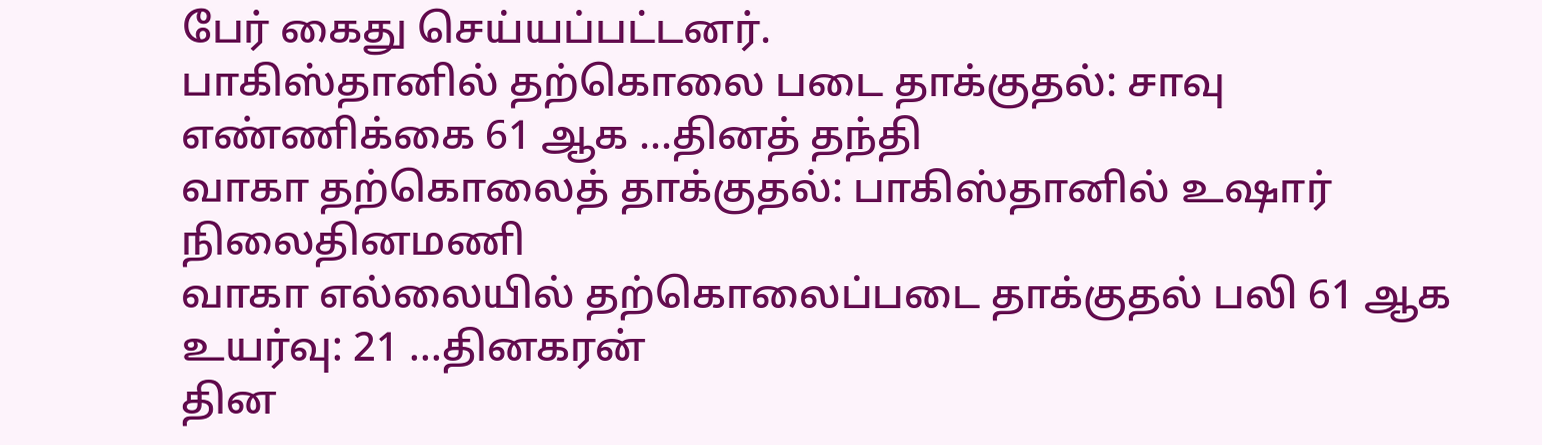பேர் கைது செய்யப்பட்டனர்.
பாகிஸ்தானில் தற்கொலை படை தாக்குதல்: சாவு எண்ணிக்கை 61 ஆக ...தினத் தந்தி
வாகா தற்கொலைத் தாக்குதல்: பாகிஸ்தானில் உஷார் நிலைதினமணி
வாகா எல்லையில் தற்கொலைப்படை தாக்குதல் பலி 61 ஆக உயர்வு: 21 ...தினகரன்
தின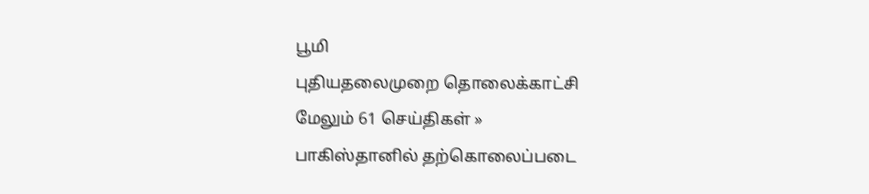பூமி
புதியதலைமுறை தொலைக்காட்சி
மேலும் 61 செய்திகள் »
பாகிஸ்தானில் தற்கொலைப்படை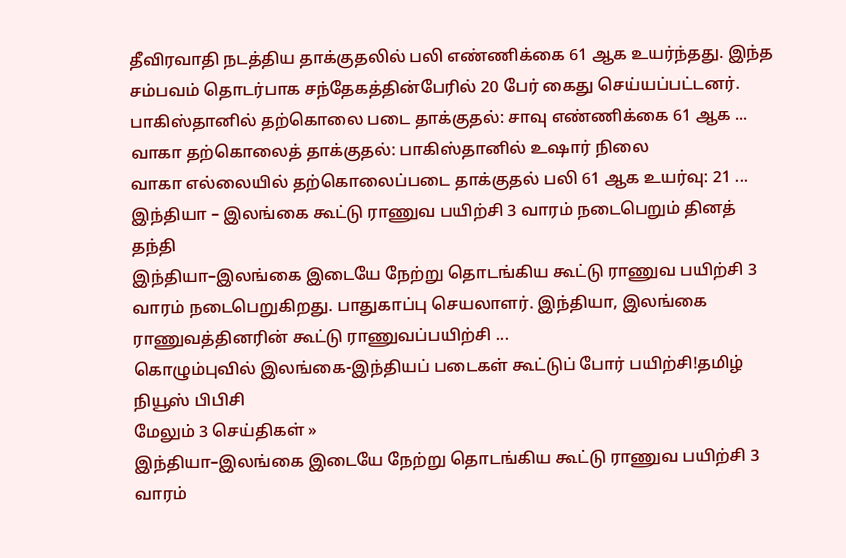தீவிரவாதி நடத்திய தாக்குதலில் பலி எண்ணிக்கை 61 ஆக உயர்ந்தது. இந்த சம்பவம் தொடர்பாக சந்தேகத்தின்பேரில் 20 பேர் கைது செய்யப்பட்டனர்.
பாகிஸ்தானில் தற்கொலை படை தாக்குதல்: சாவு எண்ணிக்கை 61 ஆக ...
வாகா தற்கொலைத் தாக்குதல்: பாகிஸ்தானில் உஷார் நிலை
வாகா எல்லையில் தற்கொலைப்படை தாக்குதல் பலி 61 ஆக உயர்வு: 21 ...
இந்தியா – இலங்கை கூட்டு ராணுவ பயிற்சி 3 வாரம் நடைபெறும் தினத் தந்தி
இந்தியா–இலங்கை இடையே நேற்று தொடங்கிய கூட்டு ராணுவ பயிற்சி 3 வாரம் நடைபெறுகிறது. பாதுகாப்பு செயலாளர். இந்தியா, இலங்கை ராணுவத்தினரின் கூட்டு ராணுவப்பயிற்சி ...
கொழும்புவில் இலங்கை-இந்தியப் படைகள் கூட்டுப் போர் பயிற்சி!தமிழ் நியூஸ் பிபிசி
மேலும் 3 செய்திகள் »
இந்தியா–இலங்கை இடையே நேற்று தொடங்கிய கூட்டு ராணுவ பயிற்சி 3 வாரம்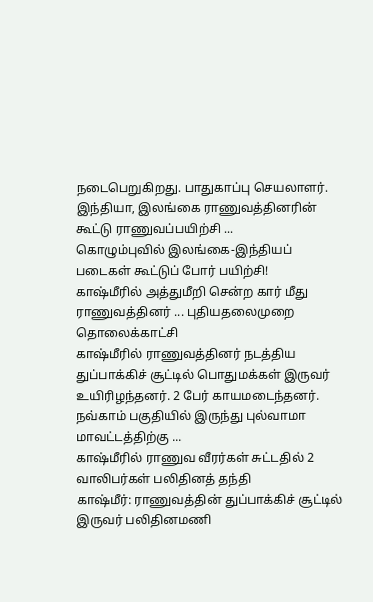நடைபெறுகிறது. பாதுகாப்பு செயலாளர். இந்தியா, இலங்கை ராணுவத்தினரின் கூட்டு ராணுவப்பயிற்சி ...
கொழும்புவில் இலங்கை-இந்தியப் படைகள் கூட்டுப் போர் பயிற்சி!
காஷ்மீரில் அத்துமீறி சென்ற கார் மீது ராணுவத்தினர் ... புதியதலைமுறை தொலைக்காட்சி
காஷ்மீரில் ராணுவத்தினர் நடத்திய துப்பாக்கிச் சூட்டில் பொதுமக்கள் இருவர் உயிரிழந்தனர். 2 பேர் காயமடைந்தனர். நவ்காம் பகுதியில் இருந்து புல்வாமா மாவட்டத்திற்கு ...
காஷ்மீரில் ராணுவ வீரர்கள் சுட்டதில் 2 வாலிபர்கள் பலிதினத் தந்தி
காஷ்மீர்: ராணுவத்தின் துப்பாக்கிச் சூட்டில் இருவர் பலிதினமணி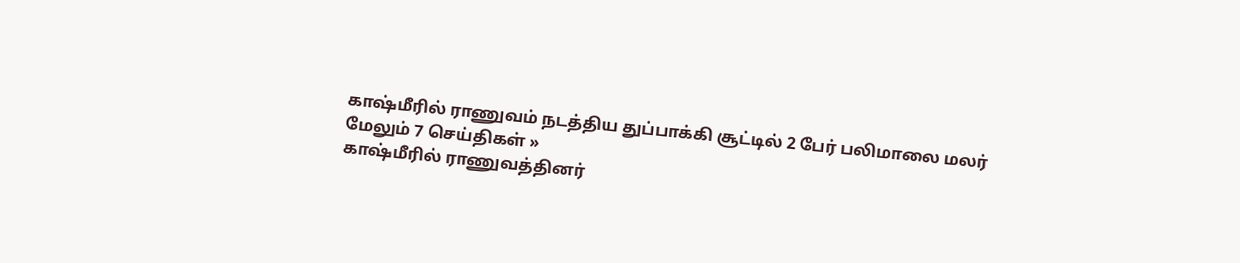காஷ்மீரில் ராணுவம் நடத்திய துப்பாக்கி சூட்டில் 2 பேர் பலிமாலை மலர்
மேலும் 7 செய்திகள் »
காஷ்மீரில் ராணுவத்தினர்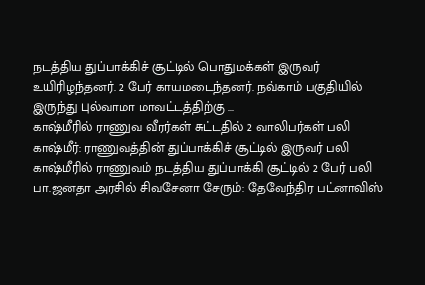நடத்திய துப்பாக்கிச் சூட்டில் பொதுமக்கள் இருவர் உயிரிழந்தனர். 2 பேர் காயமடைந்தனர். நவ்காம் பகுதியில் இருந்து புல்வாமா மாவட்டத்திற்கு ...
காஷ்மீரில் ராணுவ வீரர்கள் சுட்டதில் 2 வாலிபர்கள் பலி
காஷ்மீர்: ராணுவத்தின் துப்பாக்கிச் சூட்டில் இருவர் பலி
காஷ்மீரில் ராணுவம் நடத்திய துப்பாக்கி சூட்டில் 2 பேர் பலி
பா.ஜனதா அரசில் சிவசேனா சேரும்: தேவேந்திர பட்னாவிஸ்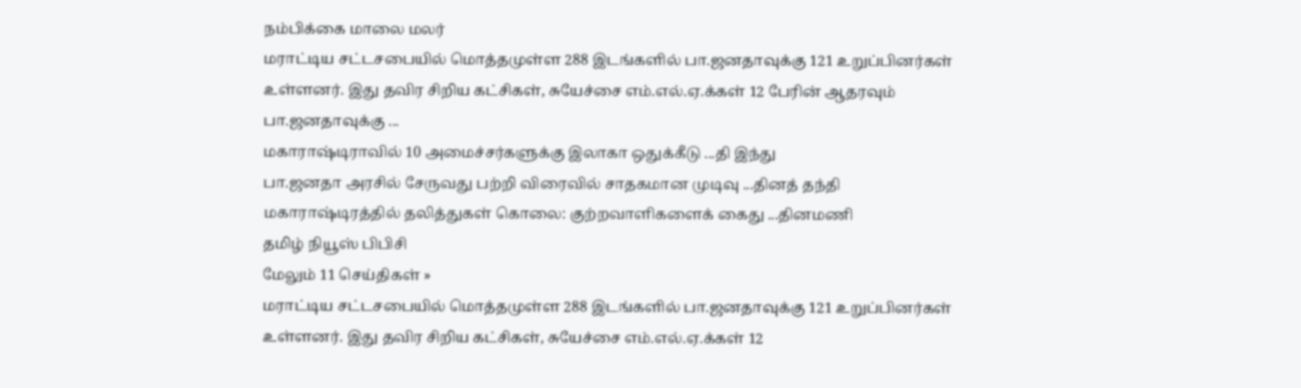நம்பிக்கை மாலை மலர்
மராட்டிய சட்டசபையில் மொத்தமுள்ள 288 இடங்களில் பா.ஜனதாவுக்கு 121 உறுப்பினர்கள் உள்ளனர். இது தவிர சிறிய கட்சிகள், சுயேச்சை எம்.எல்.ஏ.க்கள் 12 பேரின் ஆதரவும் பா.ஜனதாவுக்கு ...
மகாராஷ்டிராவில் 10 அமைச்சர்களுக்கு இலாகா ஒதுக்கீடு ...தி இந்து
பா.ஜனதா அரசில் சேருவது பற்றி விரைவில் சாதகமான முடிவு ...தினத் தந்தி
மகாராஷ்டிரத்தில் தலித்துகள் கொலை: குற்றவாளிகளைக் கைது ...தினமணி
தமிழ் நியூஸ் பிபிசி
மேலும் 11 செய்திகள் »
மராட்டிய சட்டசபையில் மொத்தமுள்ள 288 இடங்களில் பா.ஜனதாவுக்கு 121 உறுப்பினர்கள் உள்ளனர். இது தவிர சிறிய கட்சிகள், சுயேச்சை எம்.எல்.ஏ.க்கள் 12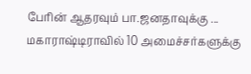பேரின் ஆதரவும் பா.ஜனதாவுக்கு ...
மகாராஷ்டிராவில் 10 அமைச்சர்களுக்கு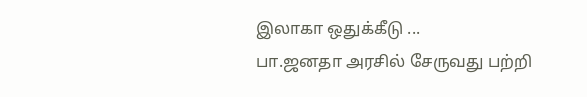இலாகா ஒதுக்கீடு ...
பா.ஜனதா அரசில் சேருவது பற்றி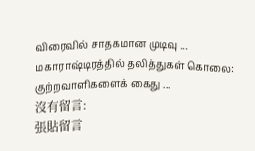விரைவில் சாதகமான முடிவு ...
மகாராஷ்டிரத்தில் தலித்துகள் கொலை: குற்றவாளிகளைக் கைது ...
沒有留言:
張貼留言